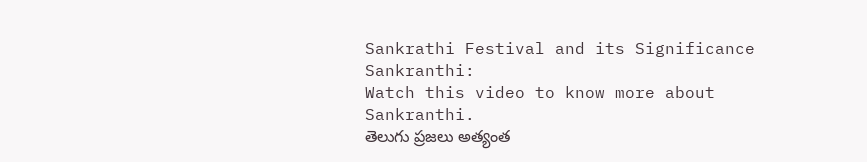Sankrathi Festival and its Significance
Sankranthi:
Watch this video to know more about Sankranthi.
తెలుగు ప్రజలు అత్యంత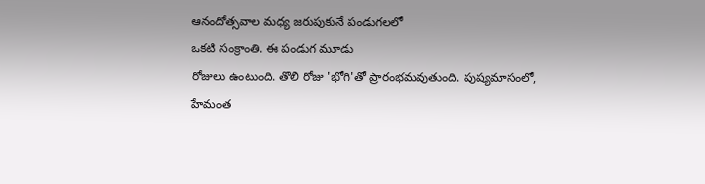ఆనందోత్సవాల మధ్య జరుపుకునే పండుగలలో
ఒకటి సంక్రాంతి. ఈ పండుగ మూడు
రోజులు ఉంటుంది. తొలి రోజు 'భోగి'తో ప్రారంభమవుతుంది. పుష్యమాసంలో,
హేమంత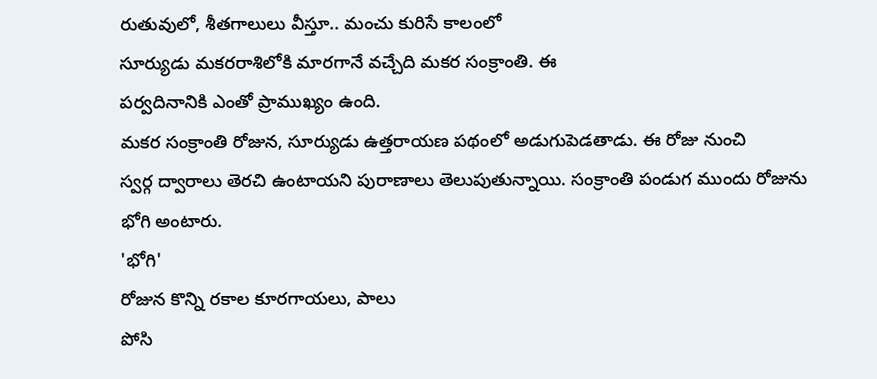రుతువులో, శీతగాలులు వీస్తూ.. మంచు కురిసే కాలంలో
సూర్యుడు మకరరాశిలోకి మారగానే వచ్చేది మకర సంక్రాంతి. ఈ
పర్వదినానికి ఎంతో ప్రాముఖ్యం ఉంది.
మకర సంక్రాంతి రోజున, సూర్యుడు ఉత్తరాయణ పథంలో అడుగుపెడతాడు. ఈ రోజు నుంచి
స్వర్గ ద్వారాలు తెరచి ఉంటాయని పురాణాలు తెలుపుతున్నాయి. సంక్రాంతి పండుగ ముందు రోజును భోగి అంటారు.
'భోగి'
రోజున కొన్ని రకాల కూరగాయలు, పాలు
పోసి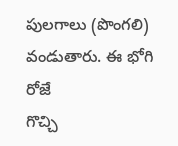పులగాలు (పొంగలి) వండుతారు. ఈ భోగి రోజే
గొచ్చి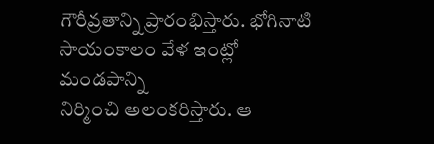గౌరీవ్రతాన్ని ప్రారంభిస్తారు. భోగినాటి సాయంకాలం వేళ ఇంట్లో మండపాన్ని
నిర్మించి అలంకరిస్తారు. ఆ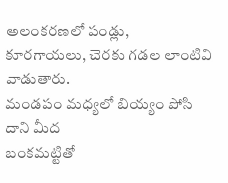అలంకరణలో పండ్లు,
కూరగాయలు, చెరకు గడల లాంటివి వాడుతారు.
మండపం మధ్యలో బియ్యం పోసి దాని మీద
బంకమట్టితో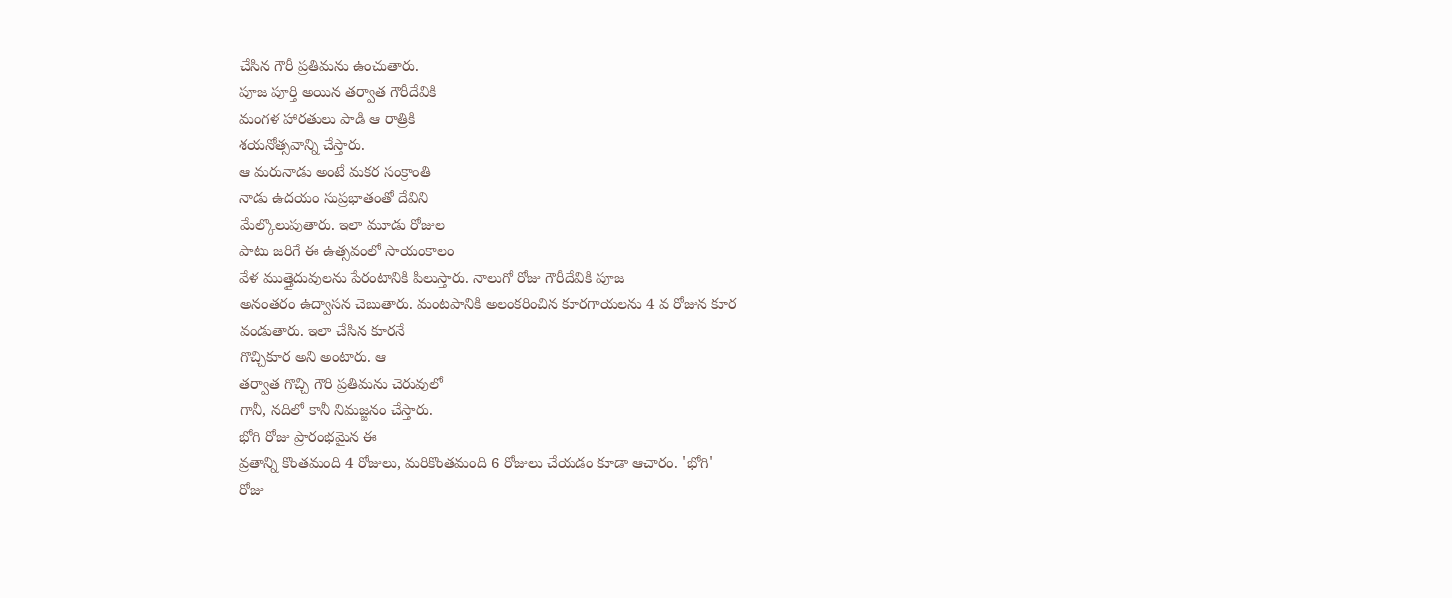చేసిన గౌరీ ప్రతిమను ఉంచుతారు.
పూజ పూర్తి అయిన తర్వాత గౌరీదేవికి
మంగళ హారతులు పాడి ఆ రాత్రికి
శయనోత్సవాన్ని చేస్తారు.
ఆ మరునాడు అంటే మకర సంక్రాంతి
నాడు ఉదయం సుప్రభాతంతో దేవిని
మేల్కొలుపుతారు. ఇలా మూడు రోజుల
పాటు జరిగే ఈ ఉత్సవంలో సాయంకాలం
వేళ ముత్తైదువులను పేరంటానికి పిలుస్తారు. నాలుగో రోజు గౌరీదేవికి పూజ
అనంతరం ఉద్వాసన చెబుతారు. మంటపానికి అలంకరించిన కూరగాయలను 4 వ రోజున కూర
వండుతారు. ఇలా చేసిన కూరనే
గొచ్చికూర అని అంటారు. ఆ
తర్వాత గొచ్చి గౌరి ప్రతిమను చెరువులో
గానీ, నదిలో కానీ నిమజ్జనం చేస్తారు.
భోగి రోజు ప్రారంభమైన ఈ
వ్రతాన్ని కొంతమంది 4 రోజులు, మరికొంతమంది 6 రోజులు చేయడం కూడా ఆచారం. 'భోగి'
రోజు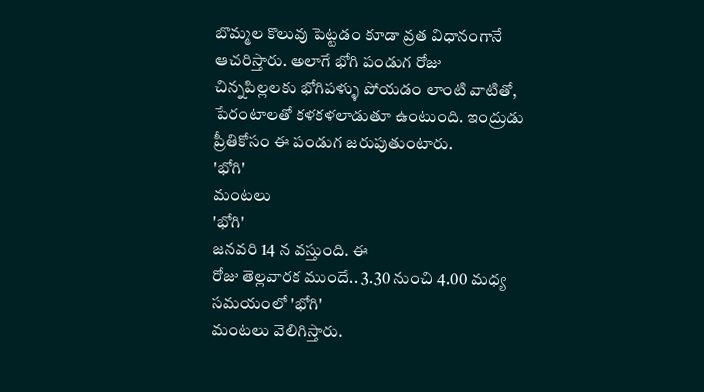బొమ్మల కొలువు పెట్టడం కూడా వ్రత విధానంగానే
ఆచరిస్తారు. అలాగే భోగి పండుగ రోజు
చిన్నపిల్లలకు భోగిపళ్ళు పోయడం లాంటి వాటితో, పేరంటాలతో కళకళలాడుతూ ఉంటుంది. ఇంద్రుడు ప్రీతికోసం ఈ పండుగ జరుపుతుంటారు.
'భోగి'
మంటలు
'భోగి'
జనవరి 14 న వస్తుంది. ఈ
రోజు తెల్లవారక ముందే.. 3.30 నుంచి 4.00 మధ్య సమయంలో 'భోగి'
మంటలు వెలిగిస్తారు.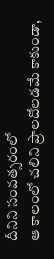దీనిని సంవత్సరంలో
ఆ కాలంలో చలిని ప్రాలదోలడమే కాకుండా,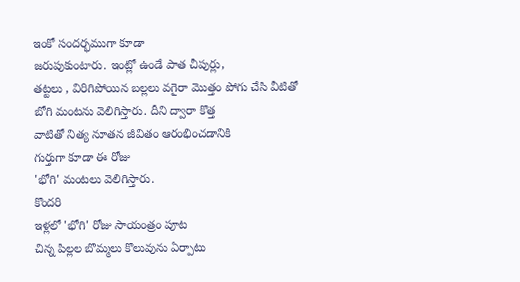ఇంకో సందర్భముగా కూడా
జరుపుకుంటారు. ఇంట్లో ఉండే పాత చీపుర్లు,
తట్టలు , విరిగిపోయిన బల్లలు వగైరా మొత్తం పోగు చేసి వీటితో
బోగి మంటను వెలిగిస్తారు. దీని ద్వారా కొత్త
వాటితో నిత్య నూతన జీవితం ఆరంభించడానికి
గుర్తుగా కూడా ఈ రోజు
'భోగి' మంటలు వెలిగిస్తారు.
కొందరి
ఇళ్లలో 'భోగి' రోజు సాయంత్రం పూట
చిన్న పిల్లల బొమ్మలు కొలువును ఏర్పాటు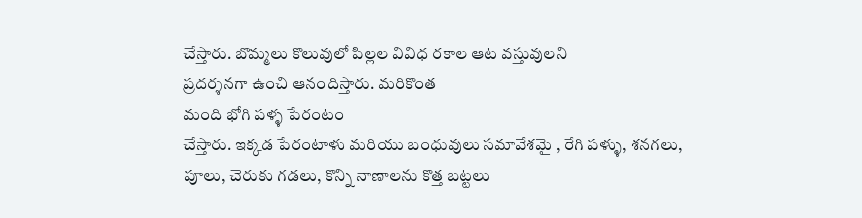చేస్తారు. బొమ్మలు కొలువులో పిల్లల వివిధ రకాల ఆట వస్తువులని
ప్రదర్శనగా ఉంచి ఆనందిస్తారు. మరికొంత
మంది భోగి పళ్ళ పేరంటం
చేస్తారు. ఇక్కడ పేరంటాళు మరియు బంధువులు సమావేశమై , రేగి పళ్ళు, శనగలు,
పూలు, చెరుకు గడలు, కొన్ని నాణాలను కొత్త బట్టలు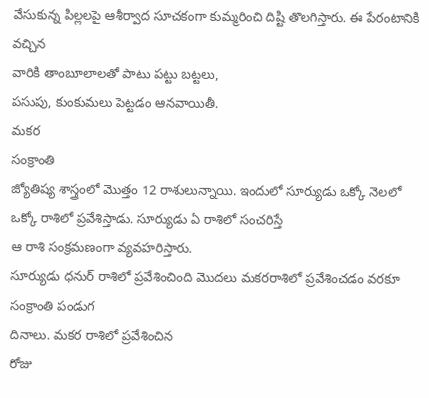వేసుకున్న పిల్లలపై ఆశీర్వాద సూచకంగా కుమ్మరించి దిష్టి తొలగిస్తారు. ఈ పేరంటానికి వచ్చిన
వారికి తాంబూలాలతో పాటు పట్టు బట్టలు,
పసుపు, కుంకుమలు పెట్టడం ఆనవాయితీ.
మకర
సంక్రాంతి
జ్యోతిష్య శాస్త్రంలో మొత్తం 12 రాశులున్నాయి. ఇందులో సూర్యుడు ఒక్కో నెలలో ఒక్కో రాశిలో ప్రవేశిస్తాడు. సూర్యుడు ఏ రాశిలో సంచరిస్తే
ఆ రాశి సంక్రమణంగా వ్యవహరిస్తారు.
సూర్యుడు ధనుర్ రాశిలో ప్రవేశించింది మొదలు మకరరాశిలో ప్రవేశించడం వరకూ సంక్రాంతి పండుగ
దినాలు. మకర రాశిలో ప్రవేశించిన
రోజు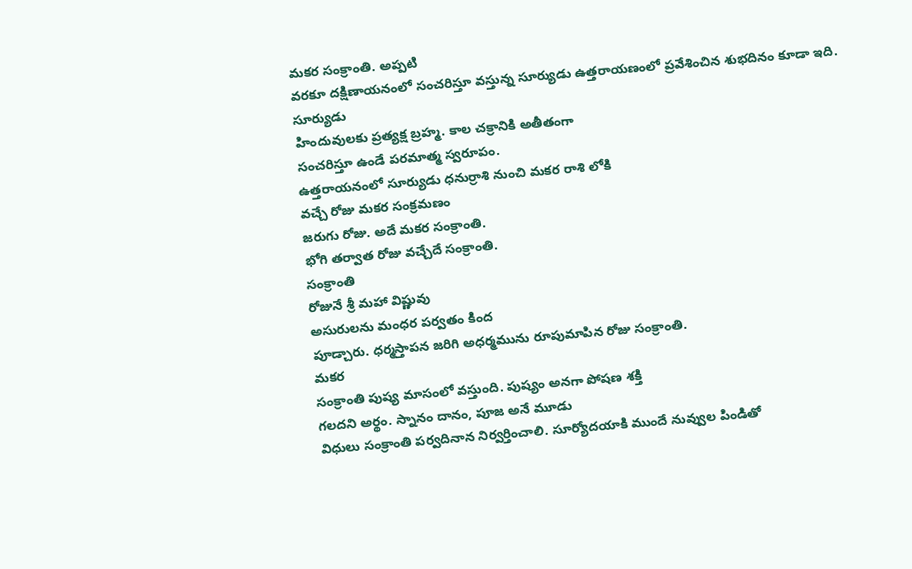మకర సంక్రాంతి. అప్పటి
వరకూ దక్షిణాయనంలో సంచరిస్తూ వస్తున్న సూర్యుడు ఉత్తరాయణంలో ప్రవేశించిన శుభదినం కూడా ఇది.
సూర్యుడు
హిందువులకు ప్రత్యక్ష బ్రహ్మ. కాల చక్రానికి అతీతంగా
సంచరిస్తూ ఉండే పరమాత్మ స్వరూపం.
ఉత్తరాయనంలో సూర్యుడు ధనుర్రాశి నుంచి మకర రాశి లోకి
వచ్చే రోజు మకర సంక్రమణం
జరుగు రోజు. అదే మకర సంక్రాంతి.
భోగి తర్వాత రోజు వచ్చేదే సంక్రాంతి.
సంక్రాంతి
రోజునే శ్రీ మహా విష్ణువు
అసురులను మంధర పర్వతం కింద
పూడ్చారు. ధర్మస్తాపన జరిగి అధర్మమును రూపుమాపిన రోజు సంక్రాంతి.
మకర
సంక్రాంతి పుష్య మాసంలో వస్తుంది. పుష్యం అనగా పోషణ శక్తి
గలదని అర్థం. స్నానం దానం, పూజ అనే మూడు
విధులు సంక్రాంతి పర్వదినాన నిర్వర్తించాలి. సూర్యోదయాకి ముందే నువ్వుల పిండితో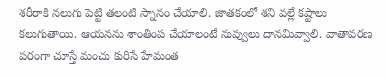శరీరాకి నలుగు పెట్టి తలంటి స్నానం చేయాలి. జాతకంలో శని వల్లే కష్టాలు
కలుగుతాయి. ఆయనను శాంతింప చేయాలంటే నువ్వులు దానమివ్వాలి. వాతావరణ పరంగా చూస్తే మంచు కురిసే హేమంత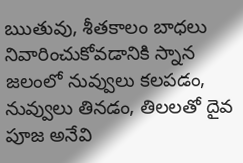ఋతువు, శీతకాలం బాధలు నివారించుకోవడానికి స్నాన జలంలో నువ్వులు కలపడం, నువ్వులు తినడం, తిలలతో దైవ పూజ అనేవి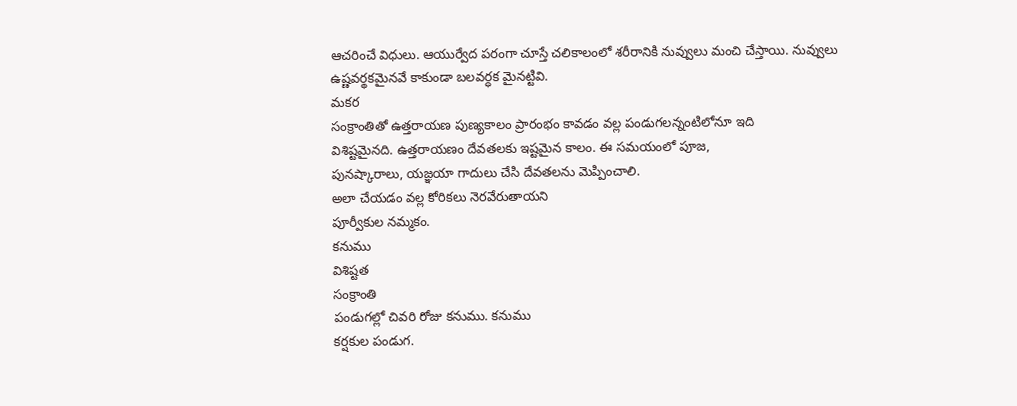ఆచరించే విధులు. ఆయుర్వేద పరంగా చూస్తే చలికాలంలో శరీరానికి నువ్వులు మంచి చేస్తాయి. నువ్వులు
ఉష్ణవర్థకమైనవే కాకుండా బలవర్ధక మైనట్టివి.
మకర
సంక్రాంతితో ఉత్తరాయణ పుణ్యకాలం ప్రారంభం కావడం వల్ల పండుగలన్నంటిలోనూ ఇది
విశిష్టమైనది. ఉత్తరాయణం దేవతలకు ఇష్టమైన కాలం. ఈ సమయంలో పూజ,
పునష్కారాలు, యజ్ఞయా గాదులు చేసి దేవతలను మెప్పించాలి.
అలా చేయడం వల్ల కోరికలు నెరవేరుతాయని
పూర్వీకుల నమ్మకం.
కనుము
విశిష్టత
సంక్రాంతి
పండుగల్లో చివరి రోజు కనుము. కనుము
కర్షకుల పండుగ.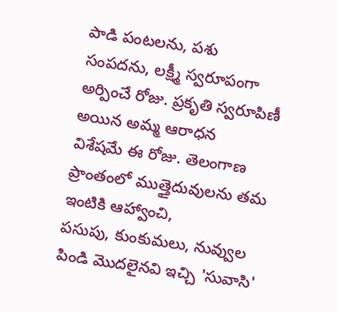పాడి పంటలను, పశు
సంపదను, లక్ష్మీ స్వరూపంగా అర్పించే రోజు. ప్రకృతి స్వరూపిణీ అయిన అమ్మ ఆరాధన
విశేషమే ఈ రోజు. తెలంగాణ
ప్రాంతంలో ముత్తైదువులను తమ ఇంటికి ఆహ్వాంచి,
పసుపు, కుంకుమలు, నువ్వుల పిండి మొదలైనవి ఇచ్చి 'సువాసి'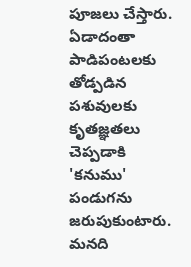పూజలు చేస్తారు. ఏడాదంతా పాడిపంటలకు తోడ్పడిన పశువులకు కృతజ్ఞతలు చెప్పడాకి 'కనుము' పండుగను జరుపుకుంటారు. మనది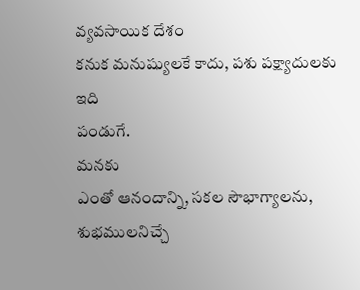వ్యవసాయిక దేశం
కనుక మనుష్యులకే కాదు, పశు పక్ష్యాదులకు ఇది
పండుగే.
మనకు
ఎంతో ఆనందాన్ని, సకల సౌభాగ్యాలను, శుభములనిచ్చే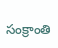సంక్రాంతి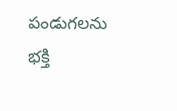పండుగలను భక్తి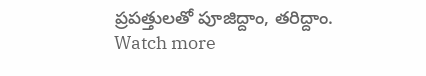ప్రపత్తులతో పూజిద్దాం, తరిద్దాం.
Watch more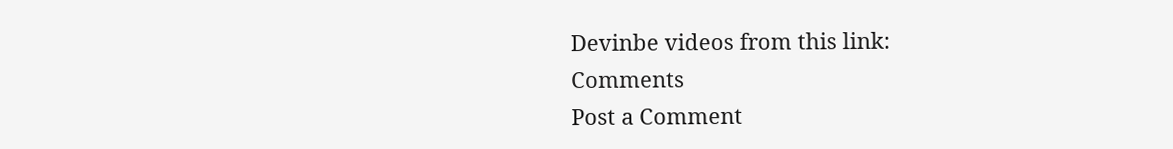Devinbe videos from this link:
Comments
Post a Comment